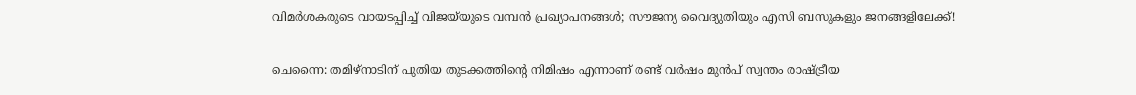വിമർശകരുടെ വായടപ്പിച്ച് വിജയ്‌യുടെ വമ്പൻ പ്രഖ്യാപനങ്ങൾ; സൗജന്യ വൈദ്യുതിയും എസി ബസുകളും ജനങ്ങളിലേക്ക്!

ചെന്നൈ: തമിഴ്‌നാടിന് പുതിയ തുടക്കത്തിന്റെ നിമിഷം എന്നാണ് രണ്ട് വർഷം മുൻപ് സ്വന്തം രാഷ്ട്രീയ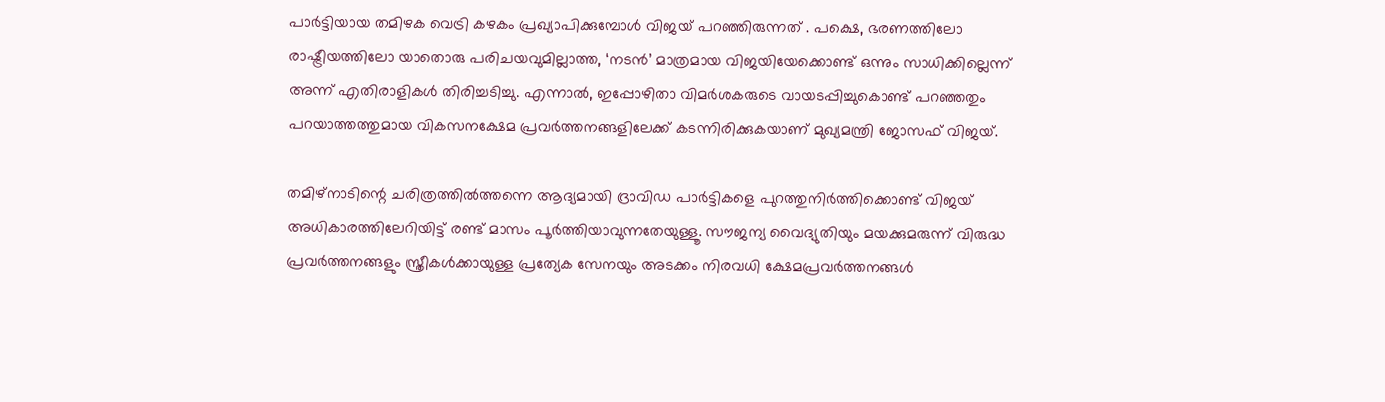പാർട്ടിയായ തമിഴക വെട്രി കഴകം പ്രഖ്യാപിക്കുമ്പോൾ വിജയ് പറഞ്ഞിരുന്നത് . പക്ഷെ, ഭരണത്തിലോ രാഷ്ട്രീയത്തിലോ യാതൊരു പരിചയവുമില്ലാത്ത, ‘നടൻ’ മാത്രമായ വിജയിയേക്കൊണ്ട് ഒന്നും സാധിക്കില്ലെന്ന് അന്ന് എതിരാളികൾ തിരിച്ചടിച്ചു. എന്നാൽ, ഇപ്പോഴിതാ വിമർശകരുടെ വായടപ്പിച്ചുകൊണ്ട് പറഞ്ഞതും പറയാത്തത്തുമായ വികസനക്ഷേമ പ്രവർത്തനങ്ങളിലേക്ക് കടന്നിരിക്കുകയാണ് മുഖ്യമന്ത്രി ജോസഫ് വിജയ്.

തമിഴ്‌നാടിന്റെ ചരിത്രത്തിൽത്തന്നെ ആദ്യമായി ദ്രാവിഡ പാർട്ടികളെ പുറത്തുനിർത്തിക്കൊണ്ട് വിജയ് അധികാരത്തിലേറിയിട്ട് രണ്ട് മാസം പൂർത്തിയാവുന്നതേയുള്ളൂ. സൗജന്യ വൈദ്യുതിയും മയക്കുമരുന്ന് വിരുദ്ധ പ്രവർത്തനങ്ങളും സ്ത്രീകൾക്കായുള്ള പ്രത്യേക സേനയും അടക്കം നിരവധി ക്ഷേമപ്രവർത്തനങ്ങൾ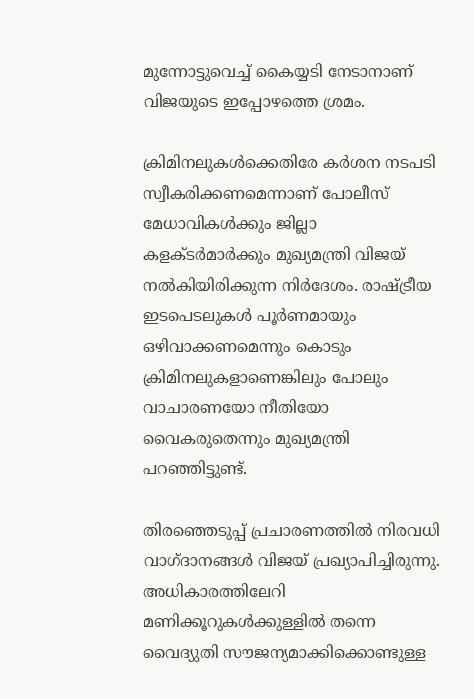മുന്നോട്ടുവെച്ച് കൈയ്യടി നേടാനാണ് വിജയുടെ ഇപ്പോഴത്തെ ശ്രമം.

ക്രിമിനലുകൾക്കെതിരേ കർശന നടപടി സ്വീകരിക്കണമെന്നാണ് പോലീസ് മേധാവികൾക്കും ജില്ലാ കളക്ടർമാർക്കും മുഖ്യമന്ത്രി വിജയ് നൽകിയിരിക്കുന്ന നിർദേശം. രാഷ്ട്രീയ ഇടപെടലുകൾ പൂർണമായും ഒഴിവാക്കണമെന്നും കൊടും ക്രിമിനലുകളാണെങ്കിലും പോലും വാചാരണയോ നീതിയോ വൈകരുതെന്നും മുഖ്യമന്ത്രി പറഞ്ഞിട്ടുണ്ട്.

തിരഞ്ഞെടുപ്പ് പ്രചാരണത്തിൽ നിരവധി വാഗ്ദാനങ്ങൾ വിജയ് പ്രഖ്യാപിച്ചിരുന്നു. അധികാരത്തിലേറി മണിക്കൂറുകൾക്കുള്ളിൽ തന്നെ വൈദ്യുതി സൗജന്യമാക്കിക്കൊണ്ടുള്ള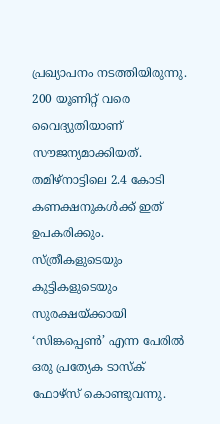പ്രഖ്യാപനം നടത്തിയിരുന്നു. 200 യൂണിറ്റ് വരെ വൈദ്യുതിയാണ് സൗജന്യമാക്കിയത്. തമിഴ്‌നാട്ടിലെ 2.4 കോടി കണക്ഷനുകൾക്ക് ഇത് ഉപകരിക്കും. സ്ത്രീകളുടെയും കുട്ടികളുടെയും സുരക്ഷയ്ക്കായി ‘സിങ്കപ്പെൺ’ എന്ന പേരിൽ ഒരു പ്രത്യേക ടാസ്‌ക് ഫോഴ്‌സ് കൊണ്ടുവന്നു.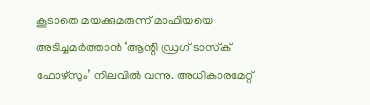കൂടാതെ മയക്കുമരുന്ന് മാഫിയയെ അടിച്ചമർത്താൻ ‘ആന്റി ഡ്രഗ് ടാസ്‌ക് ഫോഴ്‌സും’ നിലവിൽ വന്നു. അധികാരമേറ്റ്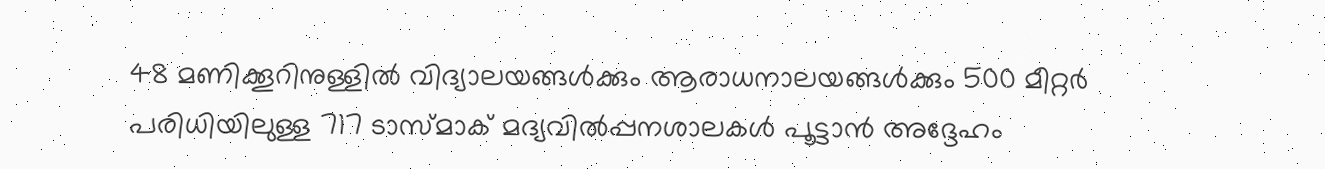48 മണിക്കൂറിനുള്ളിൽ വിദ്യാലയങ്ങൾക്കും ആരാധനാലയങ്ങൾക്കും 500 മീറ്റർ പരിധിയിലുള്ള 717 ടാസ്മാക് മദ്യവിൽപ്പനശാലകൾ പൂട്ടാൻ അദ്ദേഹം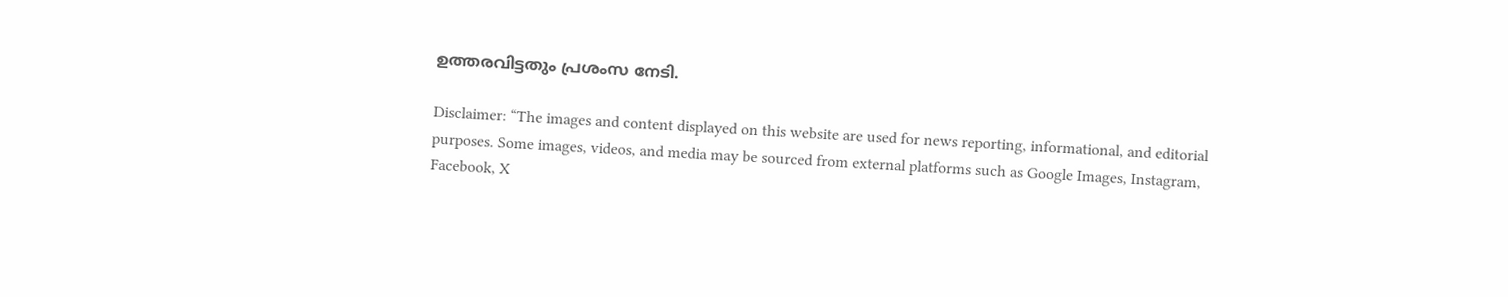ഉത്തരവിട്ടതും പ്രശംസ നേടി.

Disclaimer: “The images and content displayed on this website are used for news reporting, informational, and editorial purposes. Some images, videos, and media may be sourced from external platforms such as Google Images, Instagram, Facebook, X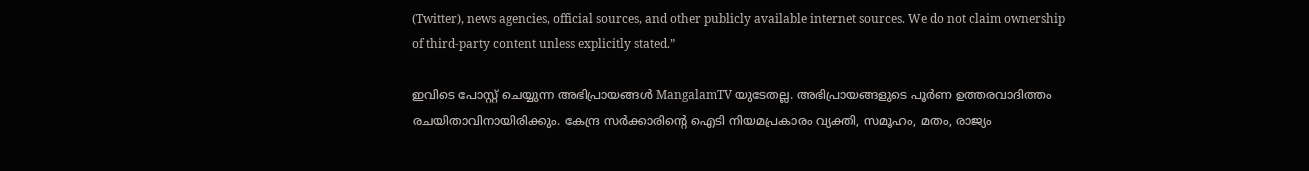(Twitter), news agencies, official sources, and other publicly available internet sources. We do not claim ownership of third-party content unless explicitly stated.”

ഇവിടെ പോസ്റ്റ് ചെയ്യുന്ന അഭിപ്രായങ്ങൾ MangalamTV യുടേതല്ല. അഭിപ്രായങ്ങളുടെ പൂർണ ഉത്തരവാദിത്തം രചയിതാവിനായിരിക്കും. കേന്ദ്ര സർക്കാരിന്റെ ഐടി നിയമപ്രകാരം വ്യക്തി, സമൂഹം, മതം, രാജ്യം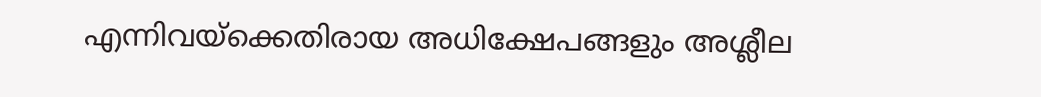എന്നിവയ്ക്കെതിരായ അധിക്ഷേപങ്ങളും അശ്ലീല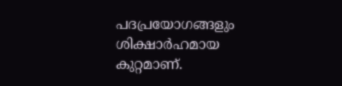പദപ്രയോഗങ്ങളും ശിക്ഷാർഹമായ കുറ്റമാണ്.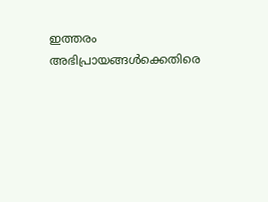ഇത്തരം അഭിപ്രായങ്ങൾക്കെതിരെ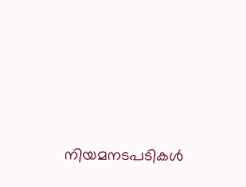നിയമനടപടികൾ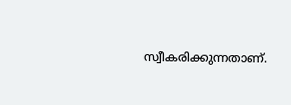സ്വീകരിക്കുന്നതാണ്.